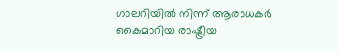ഗാലറിയിൽ നിന്ന് ആരാധകർ കൈമാറിയ രാഷ്ട്രീയ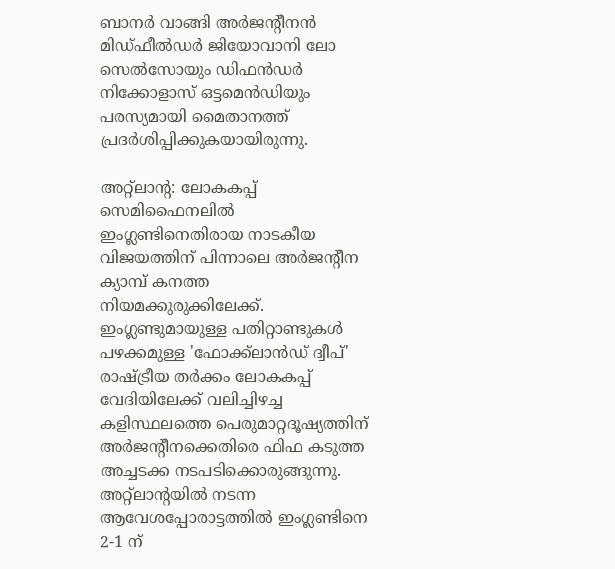ബാനർ വാങ്ങി അർജന്‍റീനൻ മിഡ്ഫീൽഡർ ജിയോവാനി ലോ സെൽസോയും ഡിഫൻഡർ നിക്കോളാസ് ഒട്ടമെൻഡിയും പരസ്യമായി മൈതാനത്ത് പ്രദർശിപ്പിക്കുകയായിരുന്നു.

അറ്റ്‌ലാന്‍റ: ലോകകപ്പ് സെമിഫൈനലിൽ ഇംഗ്ലണ്ടിനെതിരായ നാടകീയ വിജയത്തിന് പിന്നാലെ അർജന്‍റീന ക്യാമ്പ് കനത്ത നിയമക്കുരുക്കിലേക്ക്. ഇംഗ്ലണ്ടുമായുള്ള പതിറ്റാണ്ടുകൾ പഴക്കമുള്ള 'ഫോക്ക്‌ലാൻഡ് ദ്വീപ്' രാഷ്ട്രീയ തർക്കം ലോകകപ്പ് വേദിയിലേക്ക് വലിച്ചിഴച്ച കളിസ്ഥലത്തെ പെരുമാറ്റദൂഷ്യത്തിന് അര്‍ജന്‍റീനക്കെതിരെ ഫിഫ കടുത്ത അച്ചടക്ക നടപടിക്കൊരുങ്ങുന്നു. അറ്റ്ലാന്‍റയിൽ നടന്ന ആവേശപ്പോരാട്ടത്തിൽ ഇംഗ്ലണ്ടിനെ 2-1 ന്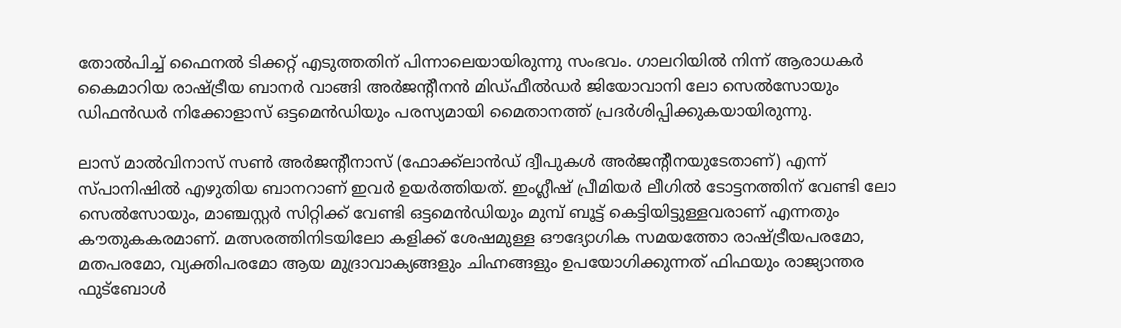തോല്‍പിച്ച് ഫൈനൽ ടിക്കറ്റ് എടുത്തതിന് പിന്നാലെയായിരുന്നു സംഭവം. ഗാലറിയിൽ നിന്ന് ആരാധകർ കൈമാറിയ രാഷ്ട്രീയ ബാനർ വാങ്ങി അർജന്‍റീനൻ മിഡ്ഫീൽഡർ ജിയോവാനി ലോ സെൽസോയും ഡിഫൻഡർ നിക്കോളാസ് ഒട്ടമെൻഡിയും പരസ്യമായി മൈതാനത്ത് പ്രദർശിപ്പിക്കുകയായിരുന്നു.

ലാസ് മാൽവിനാസ് സൺ അർജന്‍റീനാസ് (ഫോക്ക്‌ലാൻഡ് ദ്വീപുകൾ അർജന്‍റീനയുടേതാണ്) എന്ന് സ്പാനിഷിൽ എഴുതിയ ബാനറാണ് ഇവർ ഉയർത്തിയത്. ഇംഗ്ലീഷ് പ്രീമിയർ ലീഗിൽ ടോട്ടനത്തിന് വേണ്ടി ലോ സെൽസോയും, മാഞ്ചസ്റ്റർ സിറ്റിക്ക് വേണ്ടി ഒട്ടമെൻഡിയും മുമ്പ് ബൂട്ട് കെട്ടിയിട്ടുള്ളവരാണ് എന്നതും കൗതുകകരമാണ്. മത്സരത്തിനിടയിലോ കളിക്ക് ശേഷമുള്ള ഔദ്യോഗിക സമയത്തോ രാഷ്ട്രീയപരമോ, മതപരമോ, വ്യക്തിപരമോ ആയ മുദ്രാവാക്യങ്ങളും ചിഹ്നങ്ങളും ഉപയോഗിക്കുന്നത് ഫിഫയും രാജ്യാന്തര ഫുട്ബോൾ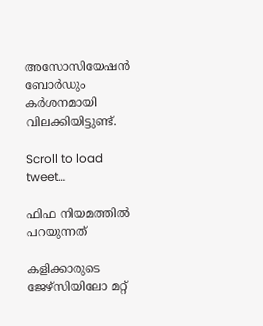അസോസിയേഷൻ ബോർഡും കർശനമായി വിലക്കിയിട്ടുണ്ട്.

Scroll to load tweet…

ഫിഫ നിയമത്തില്‍ പറയുന്നത്

കളിക്കാരുടെ ജേഴ്സിയിലോ മറ്റ്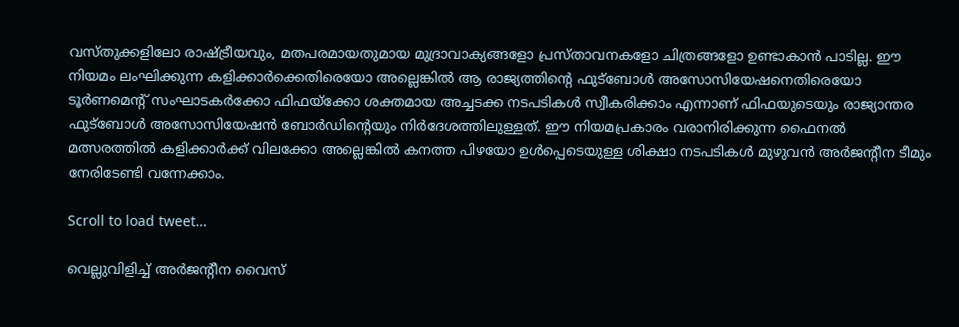വസ്തുക്കളിലോ രാഷ്ട്രീയവും, മതപരമായതുമായ മുദ്രാവാക്യങ്ങളോ പ്രസ്താവനകളോ ചിത്രങ്ങളോ ഉണ്ടാകാൻ പാടില്ല. ഈ നിയമം ലംഘിക്കുന്ന കളിക്കാർക്കെതിരെയോ അല്ലെങ്കിൽ ആ രാജ്യത്തിന്‍റെ ഫുട്ബോൾ അസോസിയേഷനെതിരെയോ ടൂർണമെന്‍റ് സംഘാടകർക്കോ ഫിഫയ്ക്കോ ശക്തമായ അച്ചടക്ക നടപടികൾ സ്വീകരിക്കാം എന്നാണ് ഫിഫയുടെയും രാജ്യാന്തര ഫുട്ബോൾ അസോസിയേഷൻ ബോർഡിന്‍റെയും നിര്‍ദേശത്തിലുള്ളത്. ഈ നിയമപ്രകാരം വരാനിരിക്കുന്ന ഫൈനൽ മത്സരത്തിൽ കളിക്കാർക്ക് വിലക്കോ അല്ലെങ്കിൽ കനത്ത പിഴയോ ഉൾപ്പെടെയുള്ള ശിക്ഷാ നടപടികൾ മുഴുവൻ അർജന്‍റീന ടീമും നേരിടേണ്ടി വന്നേക്കാം.

Scroll to load tweet…

വെല്ലുവിളിച്ച് അർജന്‍റീന വൈസ്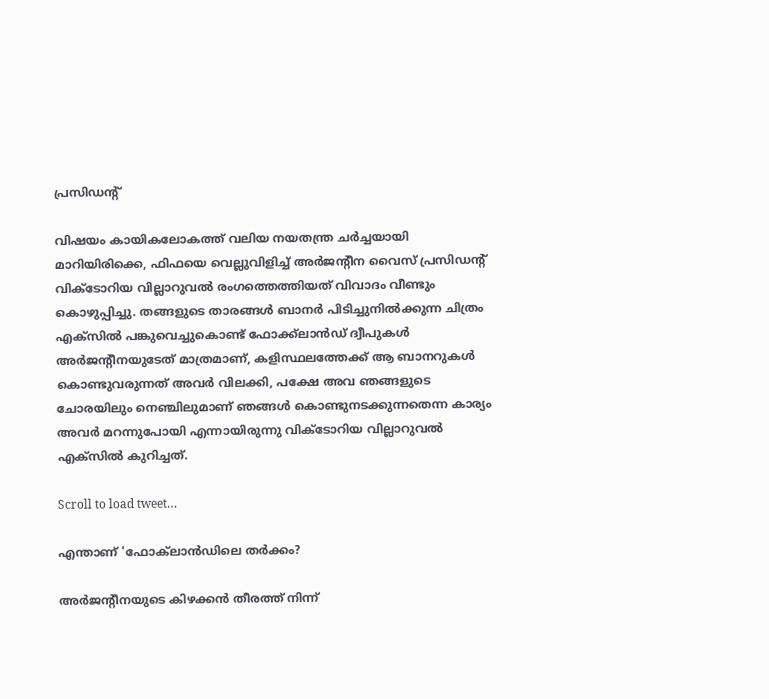പ്രസിഡന്‍റ്

വിഷയം കായികലോകത്ത് വലിയ നയതന്ത്ര ചർച്ചയായി മാറിയിരിക്കെ, ഫിഫയെ വെല്ലുവിളിച്ച് അർജന്‍റീന വൈസ് പ്രസിഡന്‍റ് വിക്ടോറിയ വില്ലാറുവൽ രംഗത്തെത്തിയത് വിവാദം വീണ്ടും കൊഴുപ്പിച്ചു. തങ്ങളുടെ താരങ്ങൾ ബാനർ പിടിച്ചുനിൽക്കുന്ന ചിത്രം എക്സിൽ പങ്കുവെച്ചുകൊണ്ട് ഫോക്ക്‌ലാൻഡ് ദ്വീപുകൾ അർജന്‍റീനയുടേത് മാത്രമാണ്, കളിസ്ഥലത്തേക്ക് ആ ബാനറുകൾ കൊണ്ടുവരുന്നത് അവർ വിലക്കി, പക്ഷേ അവ ഞങ്ങളുടെ ചോരയിലും നെഞ്ചിലുമാണ് ഞങ്ങൾ കൊണ്ടുനടക്കുന്നതെന്ന കാര്യം അവർ മറന്നുപോയി എന്നായിരുന്നു വിക്ടോറിയ വില്ലാറുവൽ എക്സില്‍ കുറിച്ചത്.

Scroll to load tweet…

എന്താണ് 'ഫോക്‌ലാൻ‍ഡിലെ തർക്കം?

അർജന്‍റീനയുടെ കിഴക്കൻ തീരത്ത് നിന്ന്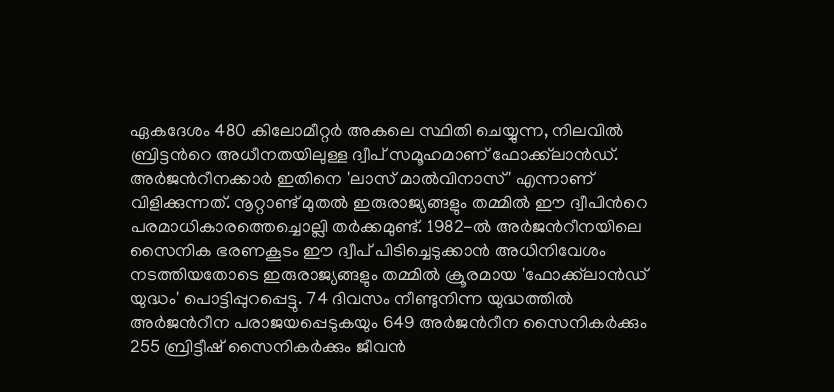ഏകദേശം 480 കിലോമീറ്റർ അകലെ സ്ഥിതി ചെയ്യുന്ന, നിലവിൽ ബ്രിട്ടന്‍റെ അധീനതയിലുള്ള ദ്വീപ് സമൂഹമാണ് ഫോക്ക്‌ലാൻഡ്. അർജന്‍റീനക്കാർ ഇതിനെ 'ലാസ് മാൽവിനാസ്' എന്നാണ് വിളിക്കുന്നത്. നൂറ്റാണ്ട് മുതൽ ഇരുരാജ്യങ്ങളും തമ്മിൽ ഈ ദ്വീപിന്‍റെ പരമാധികാരത്തെച്ചൊല്ലി തർക്കമുണ്ട്. 1982-ൽ അർജന്‍റീനയിലെ സൈനിക ഭരണകൂടം ഈ ദ്വീപ് പിടിച്ചെടുക്കാൻ അധിനിവേശം നടത്തിയതോടെ ഇരുരാജ്യങ്ങളും തമ്മിൽ ക്രൂരമായ 'ഫോക്ക്‌ലാൻഡ് യുദ്ധം' പൊട്ടിപ്പുറപ്പെട്ടു. 74 ദിവസം നീണ്ടുനിന്ന യുദ്ധത്തിൽ അർജന്‍റീന പരാജയപ്പെടുകയും 649 അർജന്‍റീന സൈനികർക്കും 255 ബ്രിട്ടീഷ് സൈനികർക്കും ജീവൻ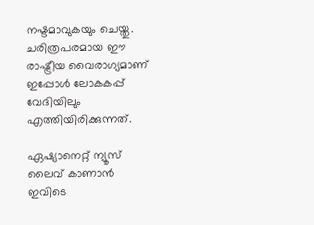നഷ്ടമാവുകയും ചെയ്തു. ചരിത്രപരമായ ഈ രാഷ്ട്രീയ വൈരാഗ്യമാണ് ഇപ്പോൾ ലോകകപ്പ് വേദിയിലും എത്തിയിരിക്കുന്നത്.

ഏഷ്യാനെറ്റ് ന്യൂസ് ലൈവ് കാണാന്‍ ഇവിടെ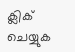ക്ലിക് ചെയ്യുക